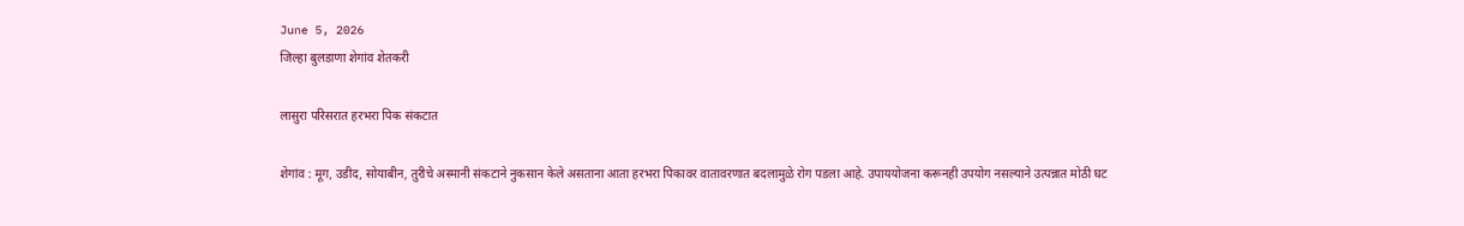June 5, 2026
जिल्हा बुलडाणा शेगांव शेतकरी

लासुरा परिसरात हरभरा पिक संकटात

शेगांव : मूग, उडीद, सोयाबीन, तुरीचे अस्मानी संकटाने नुकसान केले असताना आता हरभरा पिकावर वातावरणात बदलामुळे रोग पडला आहे. उपाययोजना करूनही उपयोग नसल्याने उत्पन्नात मोठी घट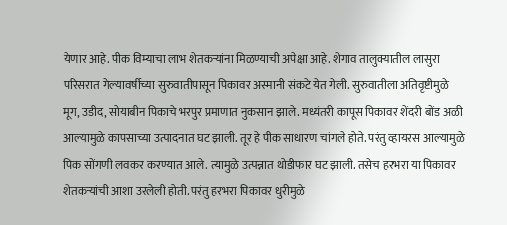येणार आहे. पीक विम्याचा लाभ शेतकर्‍यांना मिळण्याची अपेक्षा आहे. शेगाव तालुक्यातील लासुरा परिसरात गेल्यावर्षीच्या सुरुवातीपासून पिकावर अस्मानी संकटे येत गेली. सुरुवातीला अतिवृष्टीमुळे मूग, उडीद, सोयाबीन पिकाचे भरपुर प्रमाणात नुकसान झाले. मध्यंतरी कापूस पिकावर शेंदरी बोंड अळी आल्यामुळे कापसाच्या उत्पादनात घट झाली. तूर हे पीक साधारण चांगले होते. परंतु व्हायरस आल्यामुळे पिक सोंगणी लवकर करण्यात आले. त्यामुळे उत्पन्नात थोडीफार घट झाली. तसेच हरभरा या पिकावर शेतकर्‍यांची आशा उरलेली होती. परंतु हरभरा पिकावर धुरीमुळे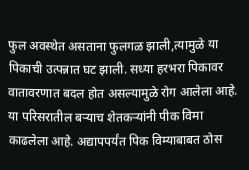फुल अवस्थेत असताना फुलगळ झाली,त्यामुळे या पिकाची उत्पन्नात घट झाली. सध्या हरभरा पिकावर वातावरणात बदल होत असल्यामुळे रोग आलेला आहे. या परिसरातील बर्‍याच शेतकर्‍यांनी पीक विमा काढलेला आहे. अद्यापपर्यंत पिक विम्याबाबत ठोस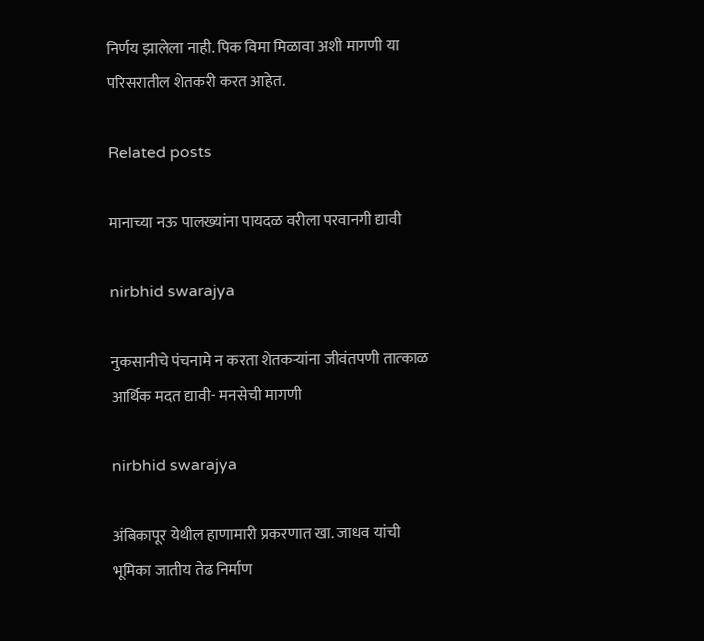निर्णय झालेला नाही. पिक विमा मिळावा अशी मागणी या परिसरातील शेतकरी करत आहेत.

Related posts

मानाच्या नऊ पालख्यांना पायदळ वरीला परवानगी द्यावी

nirbhid swarajya

नुकसानीचे पंचनामे न करता शेतकऱ्यांना जीवंतपणी तात्‍काळ आर्थिक मदत द्यावी- मनसेची मागणी

nirbhid swarajya

अंबिकापूर येथील हाणामारी प्रकरणात खा. जाधव यांची भूमिका जातीय तेढ निर्माण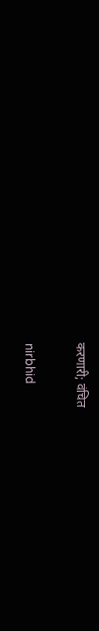करणारी; वंचित

nirbhid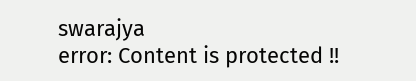swarajya
error: Content is protected !!